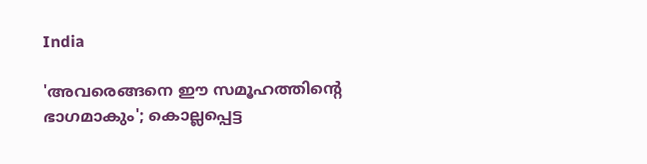India

'അവരെങ്ങനെ ഈ സമൂഹത്തിന്റെ ഭാഗമാകും'; കൊല്ലപ്പെട്ട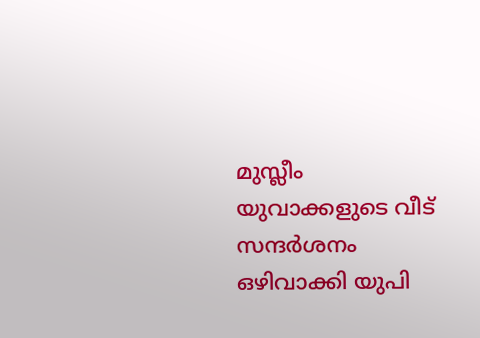മുസ്ലീം യുവാക്കളുടെ വീട് സന്ദര്‍ശനം ഒഴിവാക്കി യുപി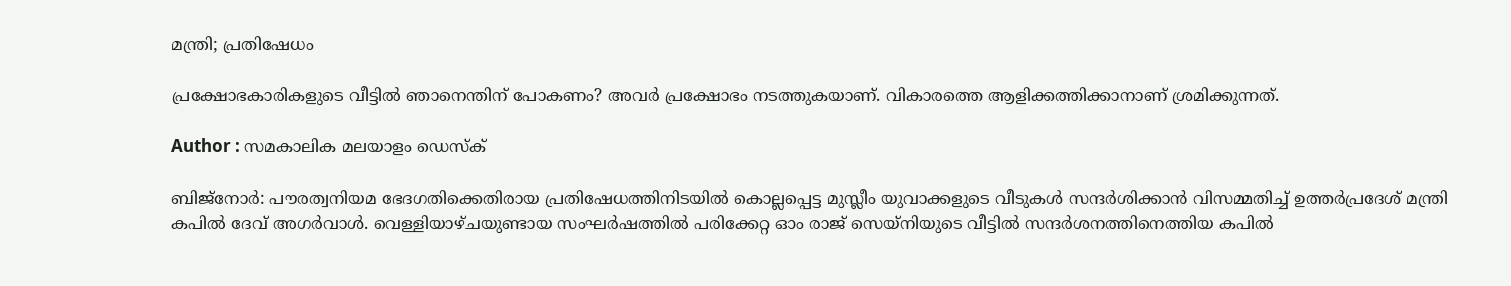മന്ത്രി; പ്രതിഷേധം

പ്രക്ഷോഭകാരികളുടെ വീട്ടില്‍ ഞാനെന്തിന് പോകണം? അവര്‍ പ്രക്ഷോഭം നടത്തുകയാണ്. വികാരത്തെ ആളിക്കത്തിക്കാനാണ് ശ്രമിക്കുന്നത്.

Author : സമകാലിക മലയാളം ഡെസ്ക്

ബിജ്‌നോര്‍: പൗരത്വനിയമ ഭേദഗതിക്കെതിരായ പ്രതിഷേധത്തിനിടയില്‍ കൊല്ലപ്പെട്ട മുസ്ലീം യുവാക്കളുടെ വീടുകള്‍ സന്ദര്‍ശിക്കാന്‍ വിസമ്മതിച്ച് ഉത്തര്‍പ്രദേശ് മന്ത്രി കപില്‍ ദേവ് അഗര്‍വാള്‍. വെള്ളിയാഴ്ചയുണ്ടായ സംഘര്‍ഷത്തില്‍ പരിക്കേറ്റ ഓം രാജ് സെയ്‌നിയുടെ വീട്ടില്‍ സന്ദര്‍ശനത്തിനെത്തിയ കപില്‍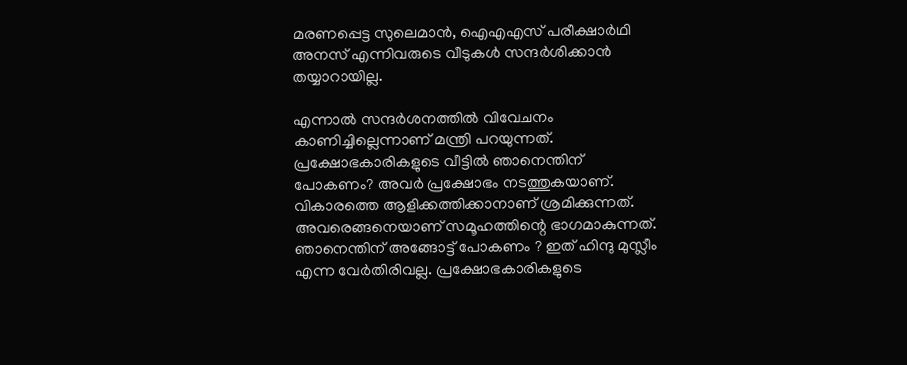മരണപ്പെട്ട സുലെമാന്‍, ഐഎഎസ് പരീക്ഷാര്‍ഥി അനസ് എന്നിവരുടെ വീടുകള്‍ സന്ദര്‍ശിക്കാന്‍ തയ്യാറായില്ല.

എന്നാല്‍ സന്ദര്‍ശനത്തില്‍ വിവേചനം കാണിച്ചില്ലെന്നാണ് മന്ത്രി പറയുന്നത്. പ്രക്ഷോഭകാരികളുടെ വീട്ടില്‍ ഞാനെന്തിന് പോകണം? അവര്‍ പ്രക്ഷോഭം നടത്തുകയാണ്. വികാരത്തെ ആളിക്കത്തിക്കാനാണ് ശ്രമിക്കുന്നത്. അവരെങ്ങനെയാണ് സമൂഹത്തിന്റെ ഭാഗമാകുന്നത്. ഞാനെന്തിന് അങ്ങോട്ട് പോകണം ? ഇത് ഹിന്ദു മുസ്ലീം എന്ന വേര്‍തിരിവല്ല. പ്രക്ഷോഭകാരികളുടെ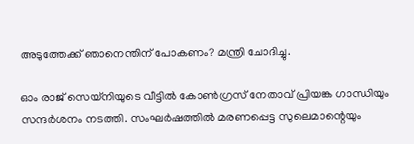അടുത്തേക്ക് ഞാനെന്തിന് പോകണം? മന്ത്രി ചോദിച്ചു.

ഓം രാജ് സെയ്‌നിയുടെ വീട്ടില്‍ കോണ്‍ഗ്രസ് നേതാവ് പ്രിയങ്ക ഗാന്ധിയും സന്ദര്‍ശനം നടത്തി. സംഘര്‍ഷത്തില്‍ മരണപ്പെട്ട സുലെമാന്റെയും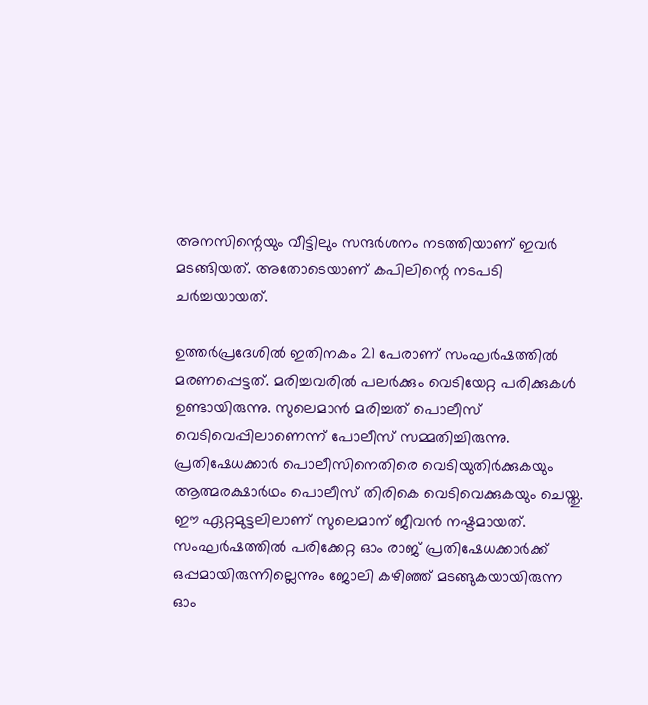അനസിന്റെയും വീട്ടിലും സന്ദര്‍ശനം നടത്തിയാണ് ഇവര്‍ മടങ്ങിയത്. അതോടെയാണ് കപിലിന്റെ നടപടി ചര്‍ച്ചയായത്.

ഉത്തര്‍പ്രദേശില്‍ ഇതിനകം 21 പേരാണ് സംഘര്‍ഷത്തില്‍ മരണപ്പെട്ടത്. മരിച്ചവരില്‍ പലര്‍ക്കും വെടിയേറ്റ പരിക്കുകള്‍ ഉണ്ടായിരുന്നു. സുലെമാന്‍ മരിച്ചത് പൊലീസ് വെടിവെപ്പിലാണെന്ന് പോലീസ് സമ്മതിച്ചിരുന്നു. പ്രതിഷേധക്കാര്‍ പൊലീസിനെതിരെ വെടിയുതിര്‍ക്കുകയും ആത്മരക്ഷാര്‍ഥം പൊലീസ് തിരികെ വെടിവെക്കുകയും ചെയ്തു. ഈ ഏറ്റമുട്ടലിലാണ് സുലെമാന് ജീവന്‍ നഷ്ടമായത്. സംഘര്‍ഷത്തില്‍ പരിക്കേറ്റ ഓം രാജ് പ്രതിഷേധക്കാര്‍ക്ക് ഒപ്പമായിരുന്നില്ലെന്നും ജോലി കഴിഞ്ഞ് മടങ്ങുകയായിരുന്ന ഓം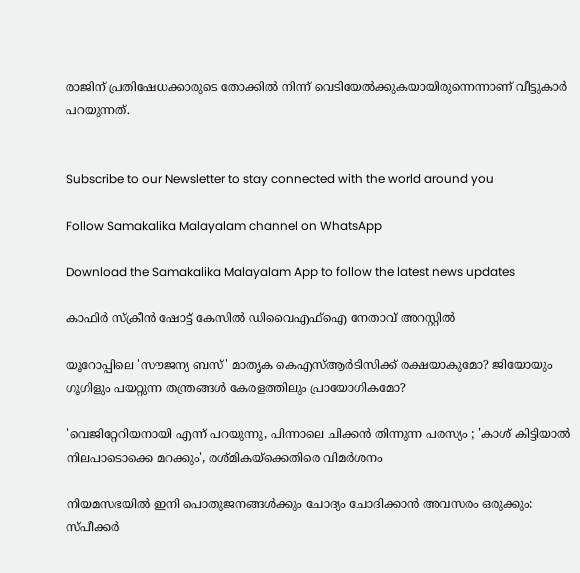രാജിന് പ്രതിഷേധക്കാരുടെ തോക്കില്‍ നിന്ന് വെടിയേല്‍ക്കുകയായിരുന്നെന്നാണ് വീട്ടുകാര്‍ പറയുന്നത്.


Subscribe to our Newsletter to stay connected with the world around you

Follow Samakalika Malayalam channel on WhatsApp

Download the Samakalika Malayalam App to follow the latest news updates

കാഫിര്‍ സ്‌ക്രീന്‍ ഷോട്ട് കേസില്‍ ഡിവൈഎഫ്‌ഐ നേതാവ് അറസ്റ്റില്‍

യൂറോപ്പിലെ 'സൗജന്യ ബസ്' മാതൃക കെഎസ്ആർടിസിക്ക് രക്ഷയാകുമോ? ജിയോയും ഗൂഗിളും പയറ്റുന്ന തന്ത്രങ്ങൾ കേരളത്തിലും പ്രായോഗികമോ?

'വെജിറ്റേറിയനായി എന്ന് പറയുന്നു, പിന്നാലെ ചിക്കൻ തിന്നുന്ന പരസ്യം ; 'കാശ് കിട്ടിയാൽ നിലപാടൊക്കെ മറക്കും', രശ്മികയ്ക്കെതിരെ വിമർശനം

നിയമസഭയില്‍ ഇനി പൊതുജനങ്ങള്‍ക്കും ചോദ്യം ചോദിക്കാന്‍ അവസരം ഒരുക്കും: സ്പീക്കര്‍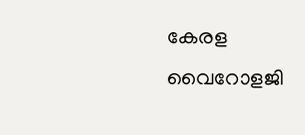കേരള വൈറോളജി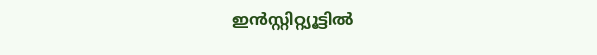ഇൻസ്റ്റിറ്റ്യൂട്ടിൽ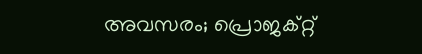അവസരം; പ്രൊജക്റ്റ്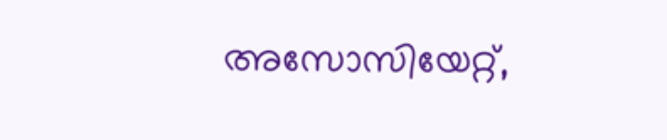അസോസിയേറ്റ്,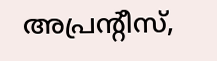അപ്രന്റീസ്,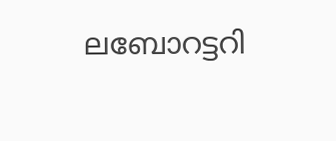ലബോറട്ടറി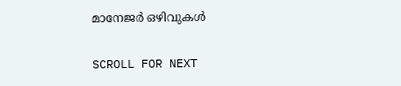മാനേജർ ഒഴിവുകൾ

SCROLL FOR NEXT